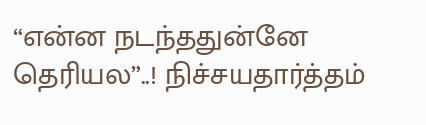“என்ன நடந்ததுன்னே தெரியல”..! நிச்சயதார்த்தம்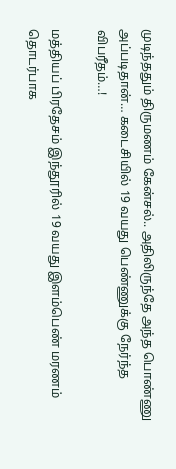முடிந்ததும் திருமணம் கேன்சல்.. அதிலிருந்தே அந்த பொண்ணு அப்படிதான்… கடைசியில் 19 வயது பெண்ணுக்கு நேர்ந்த விபரீதம்…!

மத்தியப் பிரதேசம் இந்தூரில் 19 வயது இளம்பெண் மரணம் தொடர்பாக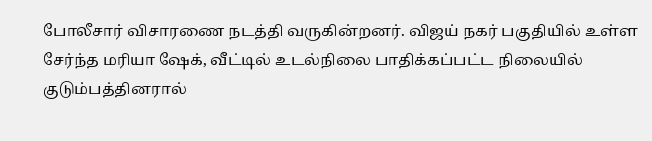போலீசார் விசாரணை நடத்தி வருகின்றனர். விஜய் நகர் பகுதியில் உள்ள சேர்ந்த மரியா ஷேக், வீட்டில் உடல்நிலை பாதிக்கப்பட்ட நிலையில் குடும்பத்தினரால்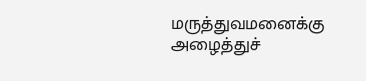மருத்துவமனைக்கு அழைத்துச்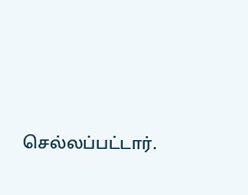செல்லப்பட்டார்.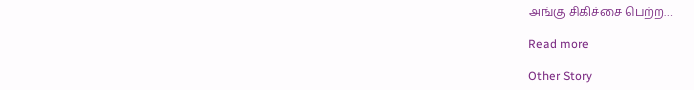அங்கு சிகிச்சை பெற்ற…

Read more

Other Story